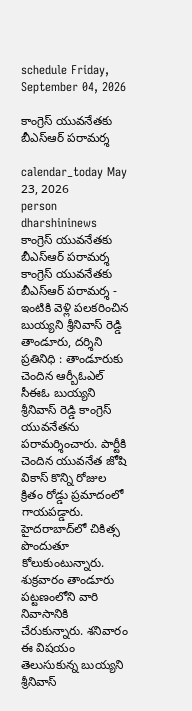schedule Friday, September 04, 2026

కాంగ్రెస్ యువనేతకు బీఎస్‌ఆర్ పరామర్శ

calendar_today May 23, 2026
person dharshininews
కాంగ్రెస్ యువనేతకు బీఎస్‌ఆర్ పరామర్శ
కాంగ్రెస్ యువనేతకు బీఎస్‌ఆర్ పరామర్శ - ఇంటికి వెళ్లి పలకరించిన బుయ్యని శ్రీనివాస్ రెడ్డి తాండూరు, దర్శిని ప్రతినిధి : తాండూరుకు చెందిన ఆర్బీఓఎల్ సీఈఓ బుయ్యని శ్రీనివాస్ రెడ్డి కాంగ్రెస్ యువనేతను పరామర్శించారు. పార్టీకి చెందిన యువనేత జోషి వికాస్ కొన్ని రోజుల క్రితం రోడ్డు ప్రమాదంలో గాయపడ్డారు. హైదరాబాద్‌లో చికిత్స పొందుతూ కోలుకుంటున్నారు. శుక్రవారం తాండూరు పట్టణంలోని వారి నివాసానికి చేరుకున్నారు. శనివారం ఈ విషయం తెలుసుకున్న బుయ్యని శ్రీనివాస్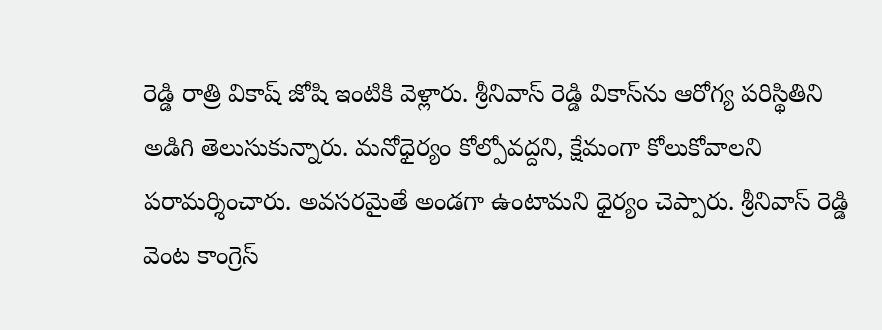రెడ్డి రాత్రి వికాష్‌ జోషి ఇంటికి వెళ్లారు. శ్రీనివాస్ రెడ్డి వికాస్‌ను ఆరోగ్య పరిస్థితిని అడిగి తెలుసుకున్నారు. మనోధైర్యం కోల్పోవద్దని, క్షేమంగా కోలుకోవాలని పరామర్శించారు. అవసరమైతే అండగా ఉంటామని ధైర్యం చెప్పారు. శ్రీనివాస్ రెడ్డి వెంట కాంగ్రెస్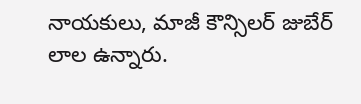నాయకులు, మాజీ కౌన్సిలర్ జుబేర్ లాల ఉన్నారు.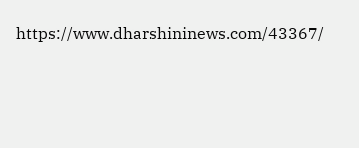https://www.dharshininews.com/43367/